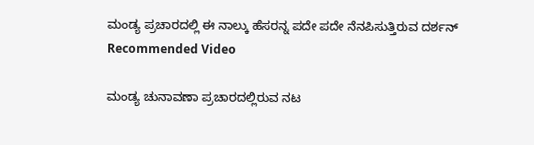ಮಂಡ್ಯ ಪ್ರಚಾರದಲ್ಲಿ ಈ ನಾಲ್ಕು ಹೆಸರನ್ನ ಪದೇ ಪದೇ ನೆನಪಿಸುತ್ತಿರುವ ದರ್ಶನ್
Recommended Video

ಮಂಡ್ಯ ಚುನಾವಣಾ ಪ್ರಚಾರದಲ್ಲಿರುವ ನಟ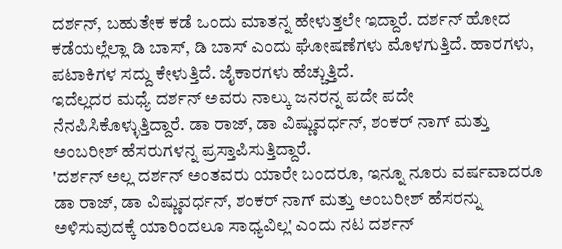ದರ್ಶನ್, ಬಹುತೇಕ ಕಡೆ ಒಂದು ಮಾತನ್ನ ಹೇಳುತ್ತಲೇ ಇದ್ದಾರೆ. ದರ್ಶನ್ ಹೋದ ಕಡೆಯಲ್ಲೆಲ್ಲಾ ಡಿ ಬಾಸ್, ಡಿ ಬಾಸ್ ಎಂದು ಘೋಷಣೆಗಳು ಮೊಳಗುತ್ತಿದೆ. ಹಾರಗಳು, ಪಟಾಕಿಗಳ ಸದ್ದು ಕೇಳುತ್ತಿದೆ. ಜೈಕಾರಗಳು ಹೆಚ್ಚುತ್ತಿದೆ.
ಇದೆಲ್ಲದರ ಮಧ್ಯೆ ದರ್ಶನ್ ಅವರು ನಾಲ್ಕು ಜನರನ್ನ ಪದೇ ಪದೇ ನೆನಪಿಸಿಕೊಳ್ಳುತ್ತಿದ್ದಾರೆ. ಡಾ ರಾಜ್, ಡಾ ವಿಷ್ಣುವರ್ಧನ್, ಶಂಕರ್ ನಾಗ್ ಮತ್ತು ಅಂಬರೀಶ್ ಹೆಸರುಗಳನ್ನ ಪ್ರಸ್ತಾಪಿಸುತ್ತಿದ್ದಾರೆ.
'ದರ್ಶನ್ ಅಲ್ಲ ದರ್ಶನ್ ಅಂತವರು ಯಾರೇ ಬಂದರೂ, ಇನ್ನೂ ನೂರು ವರ್ಷವಾದರೂ ಡಾ ರಾಜ್, ಡಾ ವಿಷ್ಣುವರ್ಧನ್, ಶಂಕರ್ ನಾಗ್ ಮತ್ತು ಅಂಬರೀಶ್ ಹೆಸರನ್ನು ಅಳಿಸುವುದಕ್ಕೆ ಯಾರಿಂದಲೂ ಸಾಧ್ಯವಿಲ್ಲ' ಎಂದು ನಟ ದರ್ಶನ್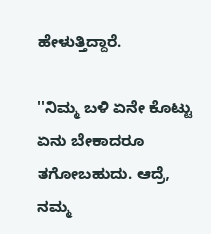ಹೇಳುತ್ತಿದ್ದಾರೆ.

''ನಿಮ್ಮ ಬಳಿ ಏನೇ ಕೊಟ್ಟು ಏನು ಬೇಕಾದರೂ ತಗೋಬಹುದು. ಆದ್ರೆ, ನಮ್ಮ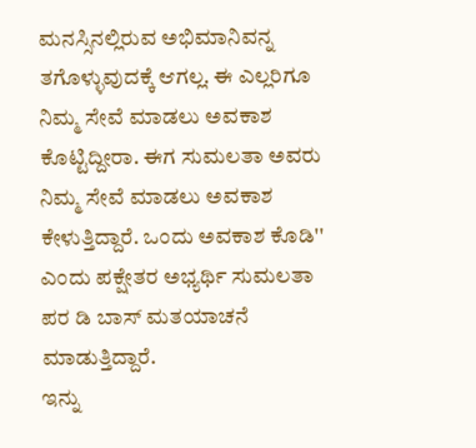ಮನಸ್ಸಿನಲ್ಲಿರುವ ಅಭಿಮಾನಿವನ್ನ ತಗೊಳ್ಳುವುದಕ್ಕೆ ಆಗಲ್ಲ. ಈ ಎಲ್ಲರಿಗೂ ನಿಮ್ಮ ಸೇವೆ ಮಾಡಲು ಅವಕಾಶ ಕೊಟ್ಟಿದ್ದೀರಾ. ಈಗ ಸುಮಲತಾ ಅವರು ನಿಮ್ಮ ಸೇವೆ ಮಾಡಲು ಅವಕಾಶ ಕೇಳುತ್ತಿದ್ದಾರೆ. ಒಂದು ಅವಕಾಶ ಕೊಡಿ'' ಎಂದು ಪಕ್ಷೇತರ ಅಭ್ಯರ್ಥಿ ಸುಮಲತಾ ಪರ ಡಿ ಬಾಸ್ ಮತಯಾಚನೆ ಮಾಡುತ್ತಿದ್ದಾರೆ.
ಇನ್ನು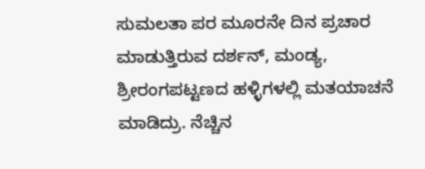ಸುಮಲತಾ ಪರ ಮೂರನೇ ದಿನ ಪ್ರಚಾರ ಮಾಡುತ್ತಿರುವ ದರ್ಶನ್, ಮಂಡ್ಯ, ಶ್ರೀರಂಗಪಟ್ಟಣದ ಹಳ್ಳಿಗಳಲ್ಲಿ ಮತಯಾಚನೆ ಮಾಡಿದ್ರು. ನೆಚ್ಚಿನ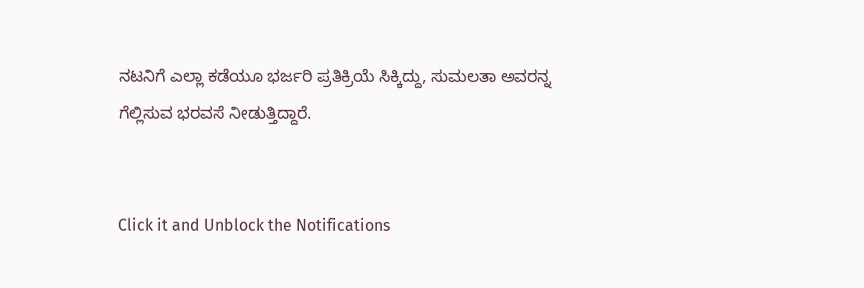ನಟನಿಗೆ ಎಲ್ಲಾ ಕಡೆಯೂ ಭರ್ಜರಿ ಪ್ರತಿಕ್ರಿಯೆ ಸಿಕ್ಕಿದ್ದು, ಸುಮಲತಾ ಅವರನ್ನ ಗೆಲ್ಲಿಸುವ ಭರವಸೆ ನೀಡುತ್ತಿದ್ದಾರೆ.


Click it and Unblock the Notifications